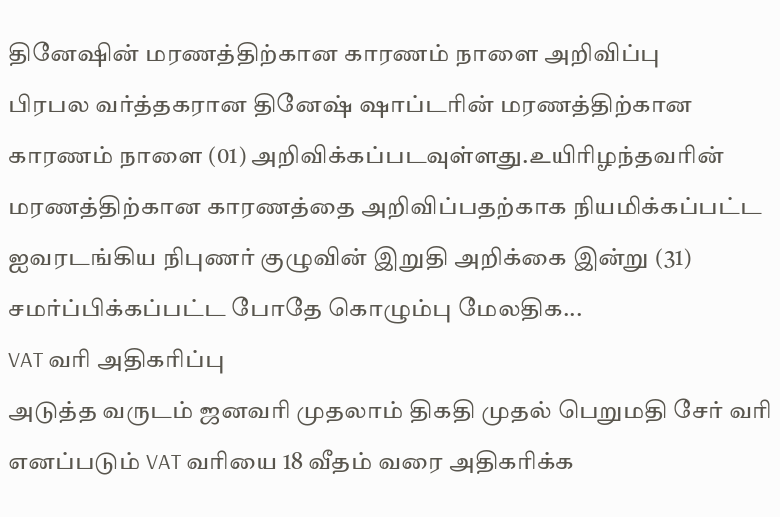தினேஷின் மரணத்திற்கான காரணம் நாளை அறிவிப்பு
பிரபல வர்த்தகரான தினேஷ் ஷாப்டரின் மரணத்திற்கான காரணம் நாளை (01) அறிவிக்கப்படவுள்ளது.உயிரிழந்தவரின் மரணத்திற்கான காரணத்தை அறிவிப்பதற்காக நியமிக்கப்பட்ட ஐவரடங்கிய நிபுணர் குழுவின் இறுதி அறிக்கை இன்று (31) சமர்ப்பிக்கப்பட்ட போதே கொழும்பு மேலதிக...
VAT வரி அதிகரிப்பு
அடுத்த வருடம் ஜனவரி முதலாம் திகதி முதல் பெறுமதி சேர் வரி எனப்படும் VAT வரியை 18 வீதம் வரை அதிகரிக்க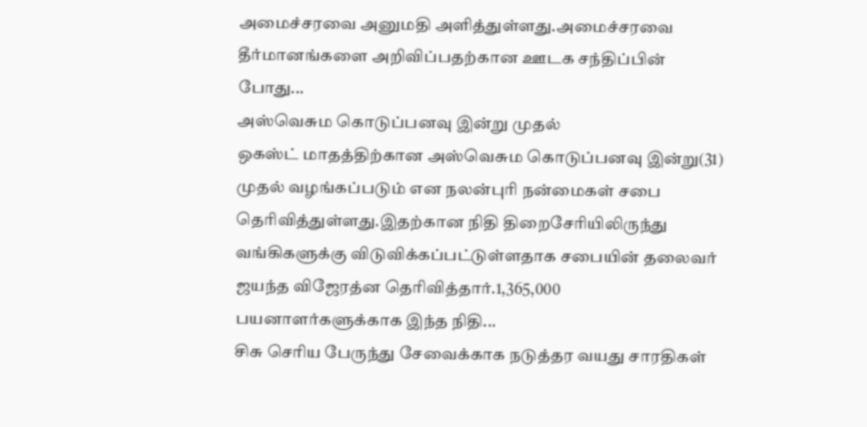அமைச்சரவை அனுமதி அளித்துள்ளது.அமைச்சரவை தீர்மானங்களை அறிவிப்பதற்கான ஊடக சந்திப்பின் போது...
அஸ்வெசும கொடுப்பனவு இன்று முதல்
ஒகஸ்ட் மாதத்திற்கான அஸ்வெசும கொடுப்பனவு இன்று(31) முதல் வழங்கப்படும் என நலன்புரி நன்மைகள் சபை தெரிவித்துள்ளது.இதற்கான நிதி திறைசேரியிலிருந்து வங்கிகளுக்கு விடுவிக்கப்பட்டுள்ளதாக சபையின் தலைவர் ஜயந்த விஜேரத்ன தெரிவித்தார்.1,365,000 பயனாளர்களுக்காக இந்த நிதி...
சிசு செரிய பேருந்து சேவைக்காக நடுத்தர வயது சாரதிகள்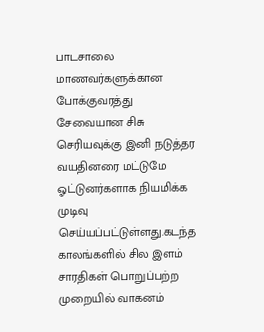பாடசாலை மாணவர்களுக்கான போக்குவரத்து சேவையான சிசு செரியவுக்கு இனி நடுத்தர வயதினரை மட்டுமே ஓட்டுனர்களாக நியமிக்க முடிவு செய்யப்பட்டுள்ளது.கடந்த காலங்களில் சில இளம் சாரதிகள் பொறுப்பற்ற முறையில் வாகனம்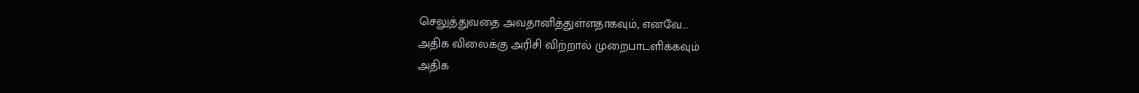செலுத்துவதை அவதானித்துள்ளதாகவும், எனவே...
அதிக விலைக்கு அரிசி விற்றால் முறைபாடளிக்கவும்
அதிக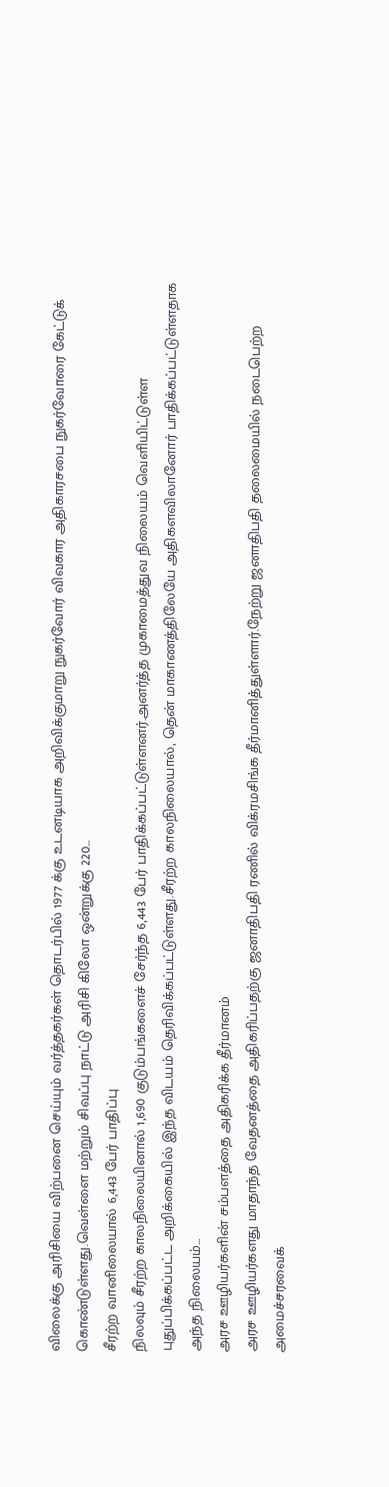விலைக்கு அரிசியை விற்பனை செய்யும் வர்த்தகர்கள் தொடர்பில் 1977 க்கு உடனடியாக அறிவிக்குமாறு நுகர்வோர் விவகார அதிகாரசபை நுகர்வோரை கேட்டுக் கொண்டுள்ளது.வெள்ளை மற்றும் சிவப்பு நாட்டு அரிசி கிலோ ஒன்றுக்கு 220...
சீரற்ற வானிலையால் 6,443 பேர் பாதிப்பு
நிலவும் சீரற்ற காலநிலையினால் 1,690 குடும்பங்களைச் சேர்ந்த 6,443 பேர் பாதிக்கப்பட்டுள்ளனர்.அனர்த்த முகாமைத்துவ நிலையம் வெளியிட்டுள்ள புதுப்பிக்கப்பட்ட அறிக்கையில் இந்த விடயம் தெரிவிக்கப்பட்டுள்ளது.சீரற்ற காலநிலையால், தென் மாகாணத்திலேயே அதிகளவிலானோர் பாதிக்கப்பட்டுள்ளதாக அந்த நிலையம்...
அரச ஊழியர்களின் சம்பளத்தை அதிகரிக்க தீர்மானம்
அரச ஊழியர்களது மாதாந்த வேதனத்தை அதிகரிப்பதற்கு ஜனாதிபதி ரணில் விக்ரமசிங்க தீர்மானித்துள்ளார்.நேற்று ஜனாதிபதி தலைமையில் நடைபெற்ற அமைச்சரவைக்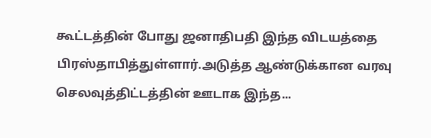கூட்டத்தின் போது ஜனாதிபதி இந்த விடயத்தை பிரஸ்தாபித்துள்ளார்.அடுத்த ஆண்டுக்கான வரவு செலவுத்திட்டத்தின் ஊடாக இந்த...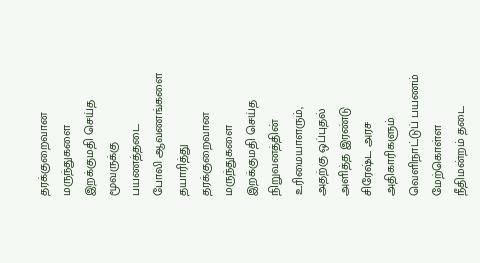தரக்குறைவான மருந்துகளை இறக்குமதி செய்த மூவருக்கு பயணத்தடை
போலி ஆவணங்களை தயாரித்து தரக்குறைவான மருந்துகளை இறக்குமதி செய்த நிறுவனத்தின் உரிமையாளரும், அதற்கு ஒப்புதல் அளித்த இரண்டு சிரேஷ்ட அரச அதிகாரிகளும் வெளிநாட்டுப் பயணம் மேற்கொள்ள நீதிமன்றம் தடை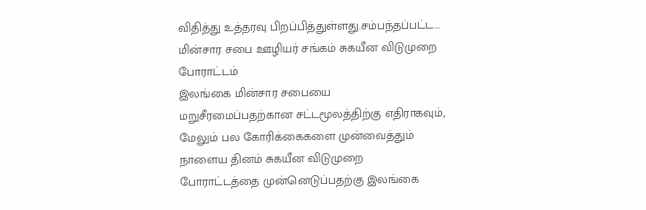விதித்து உத்தரவு பிறப்பித்துள்ளது.சம்பந்தப்பட்ட...
மின்சார சபை ஊழியர் சங்கம் சுகயீன விடுமுறை போராட்டம்
இலங்கை மின்சார சபையை மறுசீரமைப்பதற்கான சட்டமூலத்திற்கு எதிராகவும், மேலும் பல கோரிக்கைகளை முன்வைத்தும் நாளைய தினம் சுகயீன விடுமுறை போராட்டத்தை முன்னெடுப்பதற்கு இலங்கை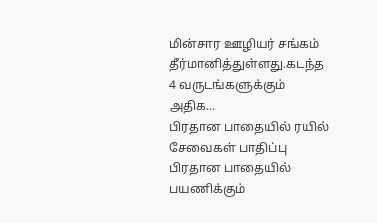மின்சார ஊழியர் சங்கம் தீர்மானித்துள்ளது.கடந்த 4 வருடங்களுக்கும் அதிக...
பிரதான பாதையில் ரயில் சேவைகள் பாதிப்பு
பிரதான பாதையில் பயணிக்கும்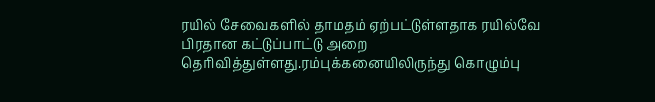ரயில் சேவைகளில் தாமதம் ஏற்பட்டுள்ளதாக ரயில்வே பிரதான கட்டுப்பாட்டு அறை தெரிவித்துள்ளது.ரம்புக்கனையிலிருந்து கொழும்பு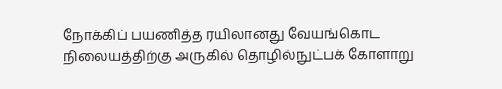நோக்கிப் பயணித்த ரயிலானது வேயங்கொட நிலையத்திற்கு அருகில் தொழில்நுட்பக் கோளாறு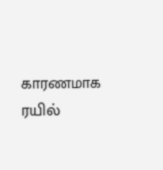காரணமாக ரயில்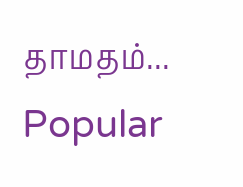தாமதம்...
Popular